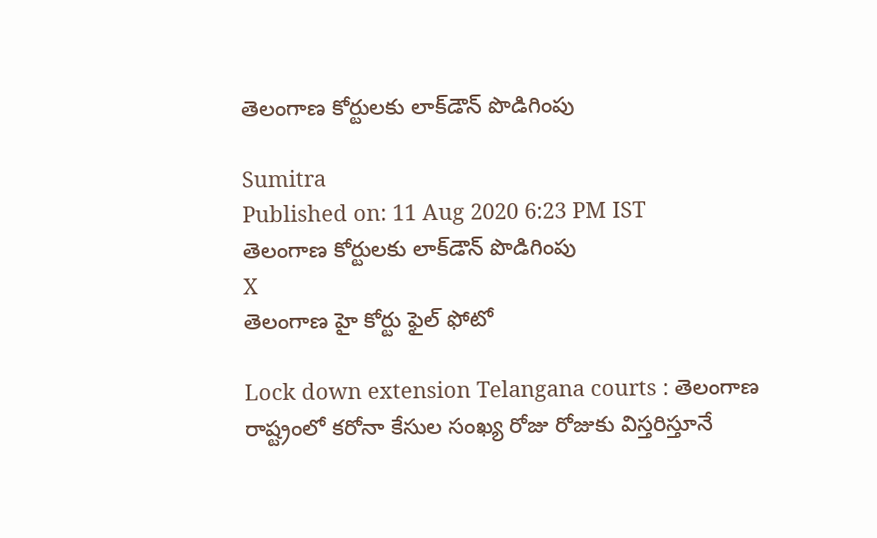తెలంగాణ కోర్టులకు లాక్‌డౌన్ పొడిగింపు

Sumitra
Published on: 11 Aug 2020 6:23 PM IST
తెలంగాణ కోర్టులకు లాక్‌డౌన్ పొడిగింపు
X
తెలంగాణ హై కోర్టు ఫైల్ ఫోటో

Lock down extension Telangana courts : తెలంగాణ రాష్ట్రంలో కరోనా కేసుల సంఖ్య రోజు రోజుకు విస్తరిస్తూనే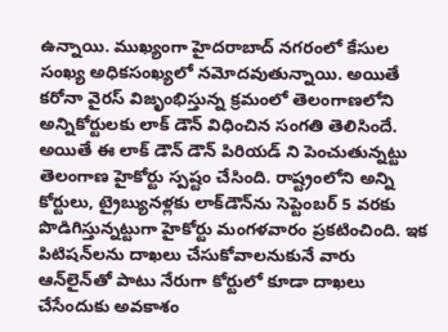ఉన్నాయి. ముఖ్యంగా హైదరాబాద్ నగరంలో కేసుల సంఖ్య అధికసంఖ్యలో నమోదవుతున్నాయి. అయితే కరోనా వైరస్ విజృంభిస్తున్న క్రమంలో తెలంగాణలోని అన్నికోర్టులకు లాక్ డౌన్ విధించిన సంగతి తెలిసిందే. అయితే ఈ లాక్ డౌన్ డౌన్ పిరియడ్ ని పెంచుతున్నట్టు తెలంగాణ హైకోర్టు స్పష్టం చేసింది. రాష్ట్రంలోని అన్ని కోర్టులు, ట్రైబ్యునళ్లకు లాక్‌డౌన్‌ను సెప్టెంబర్‌ 5 వరకు పొడిగిస్తున్నట్టుగా హైకోర్టు మంగళవారం ప్రకటించింది. ఇక పిటిషన్‌లను దాఖలు చేసుకోవాలనుకునే వారు ఆన్‌లైన్‌తో పాటు నేరుగా కోర్టులో కూడా దాఖలు చేసేందుకు అవకాశం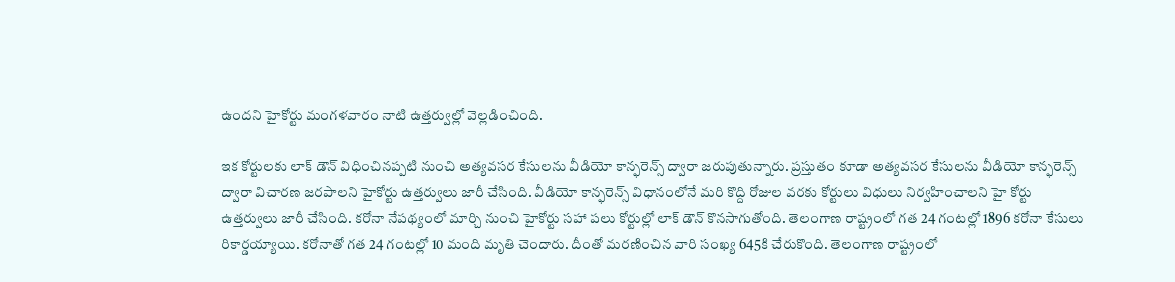ఉందని హైకోర్టు మంగళవారం నాటి ఉత్తర్వుల్లో వెల్లడించింది.

ఇక కోర్టులకు లాక్ డౌన్ విధించినప్పటి నుంచి అత్యవసర కేసులను వీడియో కాన్ఫరెన్స్ ద్వారా జరుపుతున్నారు. ప్రస్తుతం కూడా అత్యవసర కేసులను వీడియో కాన్ఫరెన్స్‌ ద్వారా విచారణ జరపాలని హైకోర్టు ఉత్తర్వులు జారీ చేసింది. వీడియో కాన్ఫరెన్స్ విధానంలోనే మరి కొద్ది రోజుల వరకు కోర్టులు విధులు నిర్వహించాలని హై కోర్టు ఉత్తర్వులు జారీ చేసింది. కరోనా నేపథ్యంలో మార్చి నుంచి హైకోర్టు సహా పలు కోర్టుల్లో లాక్ డౌన్ కొనసాగుతోంది. తెలంగాణ రాష్ట్రంలో గత 24 గంటల్లో 1896 కరోనా కేసులు రికార్డయ్యాయి. కరోనాతో గత 24 గంటల్లో 10 మంది మృతి చెందారు. దీంతో మరణించిన వారి సంఖ్య 645కి చేరుకొంది. తెలంగాణ రాష్ట్రంలో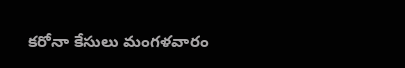కరోనా కేసులు మంగళవారం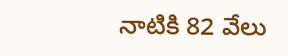నాటికి 82 వేలు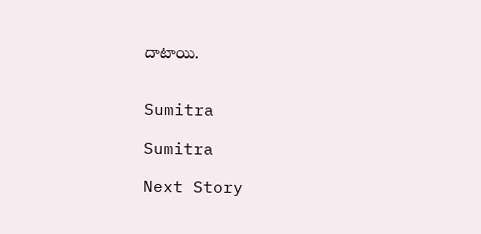దాటాయి.


Sumitra

Sumitra

Next Story